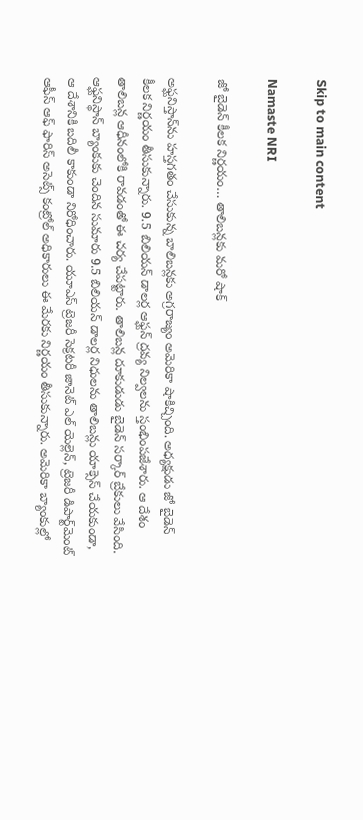Skip to main content

Namaste NRI

జో బైడెన్ కీలక నిర్ణయం… తాలిబన్లకు మరో షాక్

అఫ్ఘనిస్తాన్‌ను హస్తగతం చేసుకున్న బాలిబన్లకు అగ్రరాజ్యం అమెరికా షాకిచ్చింది. అధ్యక్షుడు జో బైడెన్‌ కీలక నిర్ణయం తీసుకున్నారు. 9.5 బిలియన్‌ డాలర్ల ఆఫ్ఘన్‌ ద్రవ్య నిల్వలను స్తంభింపజేశారు. ఆ దేశం తాలిబన్ల ఆధీనంలోకి రావడంతో ఈ చర్య చేపట్టారు. తాలిబన్ల దూకుడుడు బైడెన్‌ సర్కార్‌ బ్రేకులు వేసింది. ఆఫ్ఘనిస్థాన్‌ బ్యాంకుకు చెందిన సుమారు 9.5 బిలియన్‌ డాలర్ల నిధులను తాలిబన్లు యాక్సెస్‌ చేయకుండా, ఆ దేశానికి బదిలీ కాకుండా నిరోధించారు. యూఎస్‌ ట్రెజరీ సెక్రటరీ జానెట్‌ ఎల్‌ యెల్లెన్‌, ట్రెజరీ డిపార్ట్‌మెంట్‌ ఆఫీస్‌ ఆఫ్‌ ఫారిస్‌ అసెట్స్‌ కంట్రోల్‌ అధికారులు ఈ మేరకు నిర్ణయం తీసుకున్నారు. అమెరికా బ్యాంకుల్లో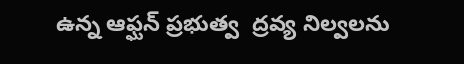ఉన్న ఆఫ్ఘన్‌ ప్రభుత్వ  ద్రవ్య నిల్వలను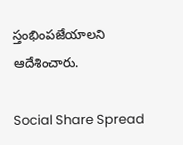స్తంభింపజేయాలని ఆదేశించారు.

Social Share Spread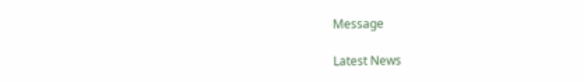Message

Latest News